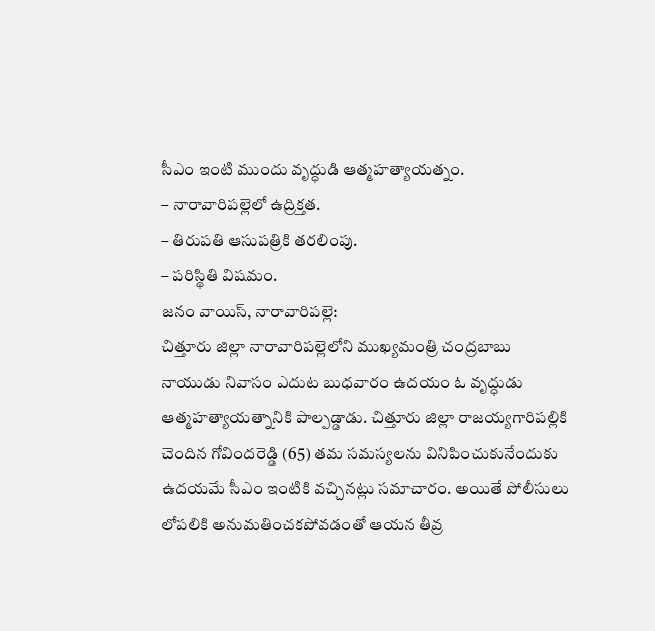సీఎం ఇంటి ముందు వృద్ధుడి ఆత్మహత్యాయత్నం.
– నారావారిపల్లెలో ఉద్రిక్తత.
– తిరుపతి ఆసుపత్రికి తరలింపు.
– పరిస్థితి విషమం.
జనం వాయిస్, నారావారిపల్లె:
చిత్తూరు జిల్లా నారావారిపల్లెలోని ముఖ్యమంత్రి చంద్రబాబు నాయుడు నివాసం ఎదుట బుధవారం ఉదయం ఓ వృద్ధుడు ఆత్మహత్యాయత్నానికి పాల్పడ్డాడు. చిత్తూరు జిల్లా రాజయ్యగారిపల్లికి చెందిన గోవిందరెడ్డి (65) తమ సమస్యలను వినిపించుకునేందుకు ఉదయమే సీఎం ఇంటికి వచ్చినట్లు సమాచారం. అయితే పోలీసులు లోపలికి అనుమతించకపోవడంతో ఆయన తీవ్ర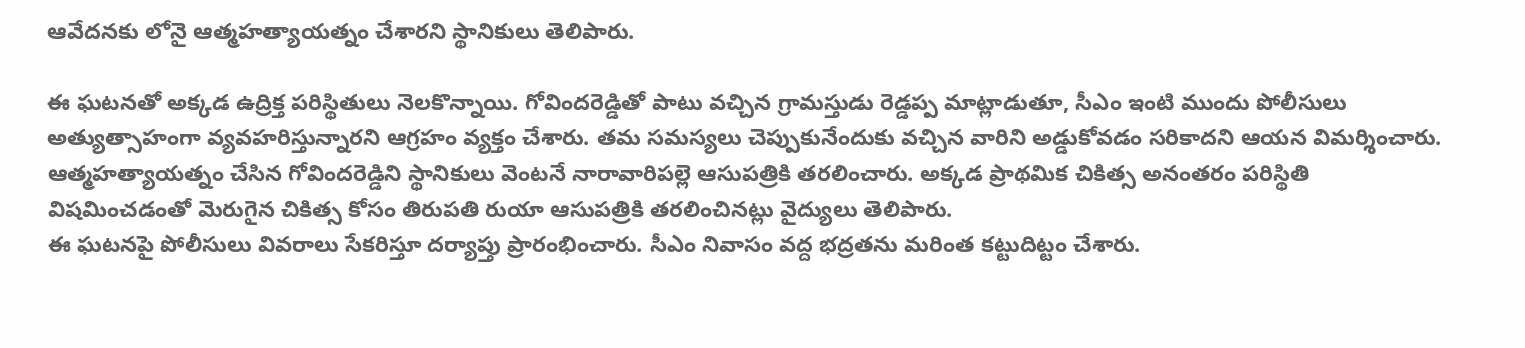ఆవేదనకు లోనై ఆత్మహత్యాయత్నం చేశారని స్థానికులు తెలిపారు.

ఈ ఘటనతో అక్కడ ఉద్రిక్త పరిస్థితులు నెలకొన్నాయి. గోవిందరెడ్డితో పాటు వచ్చిన గ్రామస్తుడు రెడ్డప్ప మాట్లాడుతూ, సీఎం ఇంటి ముందు పోలీసులు అత్యుత్సాహంగా వ్యవహరిస్తున్నారని ఆగ్రహం వ్యక్తం చేశారు. తమ సమస్యలు చెప్పుకునేందుకు వచ్చిన వారిని అడ్డుకోవడం సరికాదని ఆయన విమర్శించారు. ఆత్మహత్యాయత్నం చేసిన గోవిందరెడ్డిని స్థానికులు వెంటనే నారావారిపల్లె ఆసుపత్రికి తరలించారు. అక్కడ ప్రాథమిక చికిత్స అనంతరం పరిస్థితి విషమించడంతో మెరుగైన చికిత్స కోసం తిరుపతి రుయా ఆసుపత్రికి తరలించినట్లు వైద్యులు తెలిపారు.
ఈ ఘటనపై పోలీసులు వివరాలు సేకరిస్తూ దర్యాప్తు ప్రారంభించారు. సీఎం నివాసం వద్ద భద్రతను మరింత కట్టుదిట్టం చేశారు.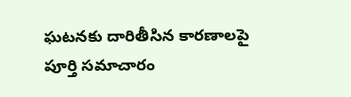ఘటనకు దారితీసిన కారణాలపై పూర్తి సమాచారం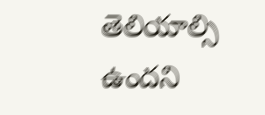తెలియాల్సి ఉందని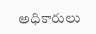అధికారులు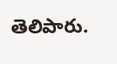తెలిపారు.